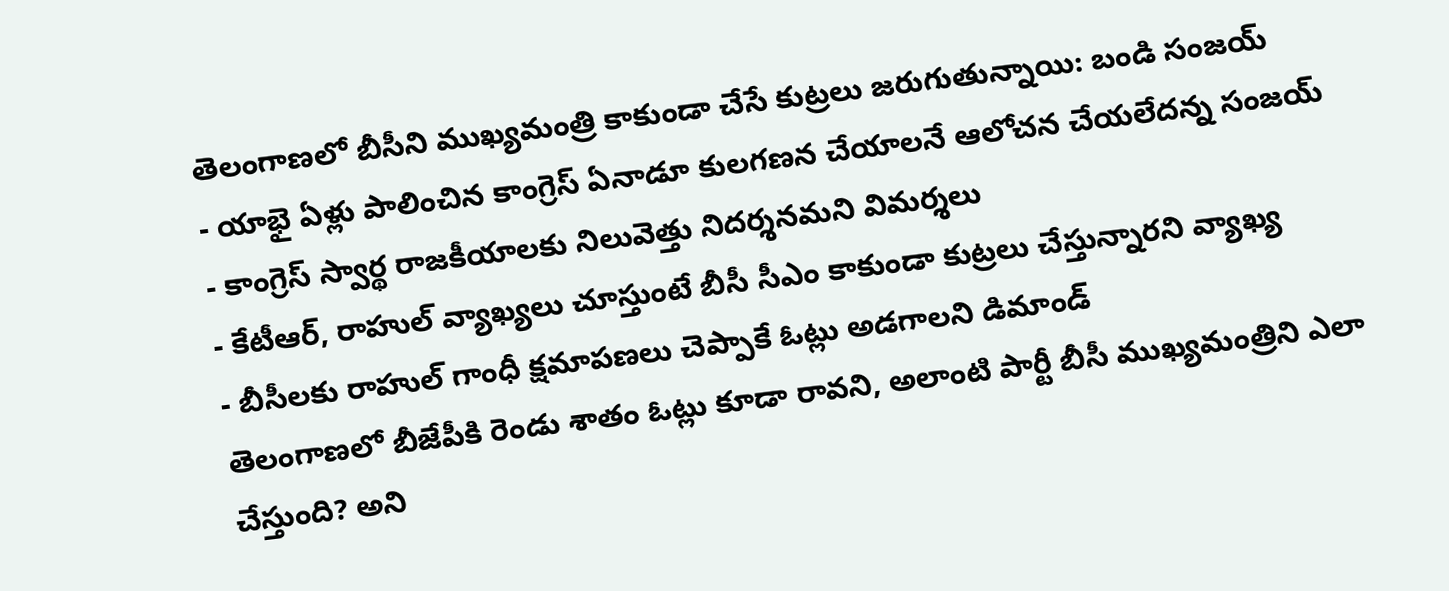తెలంగాణలో బీసీని ముఖ్యమంత్రి కాకుండా చేసే కుట్రలు జరుగుతున్నాయి: బండి సంజయ్
- యాభై ఏళ్లు పాలించిన కాంగ్రెస్ ఏనాడూ కులగణన చేయాలనే ఆలోచన చేయలేదన్న సంజయ్
- కాంగ్రెస్ స్వార్థ రాజకీయాలకు నిలువెత్తు నిదర్శనమని విమర్శలు
- కేటీఆర్, రాహుల్ వ్యాఖ్యలు చూస్తుంటే బీసీ సీఎం కాకుండా కుట్రలు చేస్తున్నారని వ్యాఖ్య
- బీసీలకు రాహుల్ గాంధీ క్షమాపణలు చెప్పాకే ఓట్లు అడగాలని డిమాండ్
తెలంగాణలో బీజేపీకి రెండు శాతం ఓట్లు కూడా రావని, అలాంటి పార్టీ బీసీ ముఖ్యమంత్రిని ఎలా చేస్తుంది? అని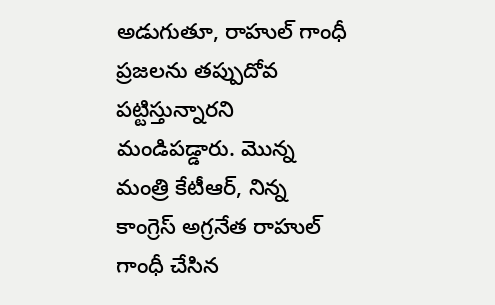అడుగుతూ, రాహుల్ గాంధీ ప్రజలను తప్పుదోవ పట్టిస్తున్నారని మండిపడ్డారు. మొన్న మంత్రి కేటీఆర్, నిన్న కాంగ్రెస్ అగ్రనేత రాహుల్ గాంధీ చేసిన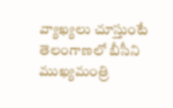వ్యాఖ్యలు చూస్తుంటే తెలంగాణలో బీసీని ముఖ్యమంత్రి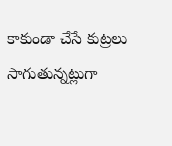కాకుండా చేసే కుట్రలు సాగుతున్నట్లుగా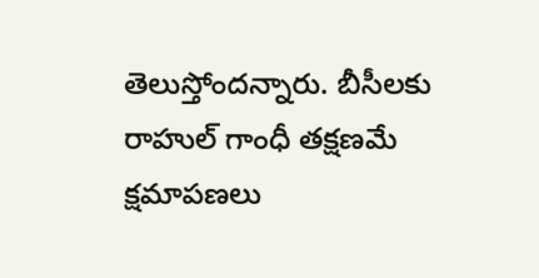తెలుస్తోందన్నారు. బీసీలకు రాహుల్ గాంధీ తక్షణమే క్షమాపణలు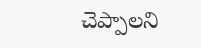చెప్పాలని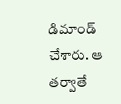డిమాండ్ చేశారు. ఆ తర్వాతే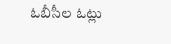ఓబీసీల ఓట్లు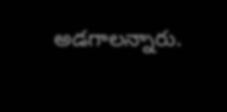అడగాలన్నారు.